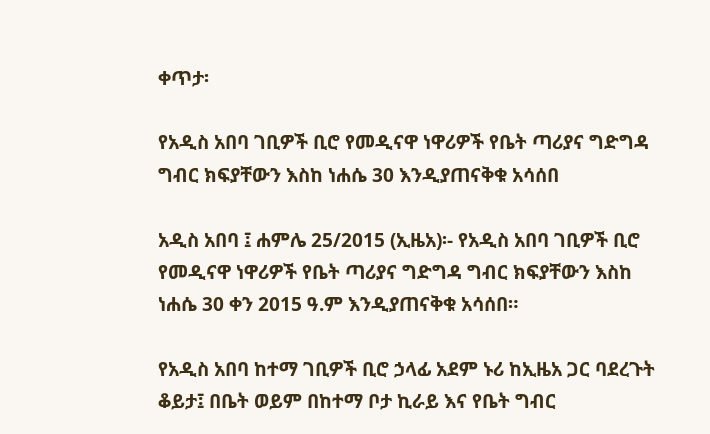ቀጥታ፡

የአዲስ አበባ ገቢዎች ቢሮ የመዲናዋ ነዋሪዎች የቤት ጣሪያና ግድግዳ ግብር ክፍያቸውን እስከ ነሐሴ 30 እንዲያጠናቅቁ አሳሰበ

አዲስ አበባ ፤ ሐምሌ 25/2015 (ኢዜአ)፡- የአዲስ አበባ ገቢዎች ቢሮ የመዲናዋ ነዋሪዎች የቤት ጣሪያና ግድግዳ ግብር ክፍያቸውን እስከ ነሐሴ 30 ቀን 2015 ዓ.ም እንዲያጠናቅቁ አሳሰበ።

የአዲስ አበባ ከተማ ገቢዎች ቢሮ ኃላፊ አደም ኑሪ ከኢዜአ ጋር ባደረጉት ቆይታ፤ በቤት ወይም በከተማ ቦታ ኪራይ እና የቤት ግብር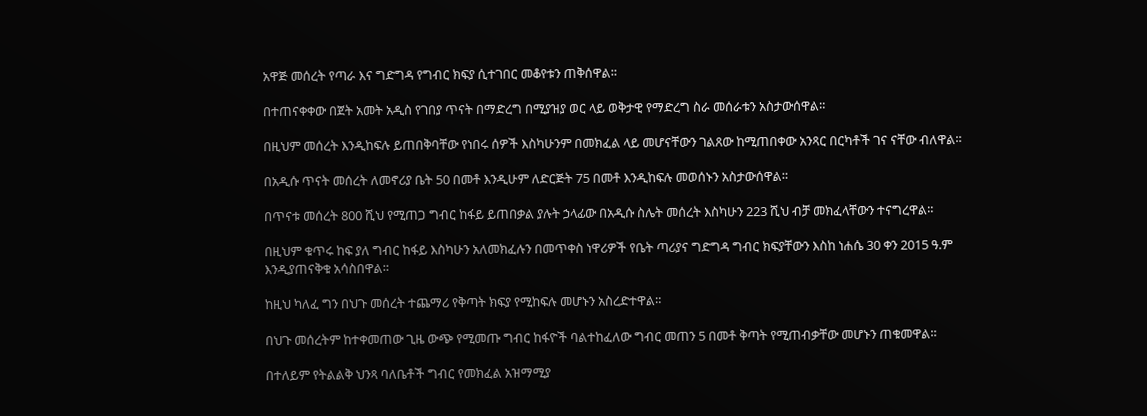አዋጅ መሰረት የጣራ እና ግድግዳ የግብር ክፍያ ሲተገበር መቆየቱን ጠቅሰዋል።

በተጠናቀቀው በጀት አመት አዲስ የገበያ ጥናት በማድረግ በሚያዝያ ወር ላይ ወቅታዊ የማድረግ ስራ መሰራቱን አስታውሰዋል።

በዚህም መሰረት እንዲከፍሉ ይጠበቅባቸው የነበሩ ሰዎች እስካሁንም በመክፈል ላይ መሆናቸውን ገልጸው ከሚጠበቀው አንጻር በርካቶች ገና ናቸው ብለዋል።

በአዲሱ ጥናት መሰረት ለመኖሪያ ቤት 50 በመቶ እንዲሁም ለድርጅት 75 በመቶ እንዲከፍሉ መወሰኑን አስታውሰዋል።

በጥናቱ መሰረት 800 ሺህ የሚጠጋ ግብር ከፋይ ይጠበቃል ያሉት ኃላፊው በአዲሱ ስሌት መሰረት እስካሁን 223 ሺህ ብቻ መክፈላቸውን ተናግረዋል።

በዚህም ቁጥሩ ከፍ ያለ ግብር ከፋይ እስካሁን አለመክፈሉን በመጥቀስ ነዋሪዎች የቤት ጣሪያና ግድግዳ ግብር ክፍያቸውን እስከ ነሐሴ 30 ቀን 2015 ዓ.ም እንዲያጠናቅቁ አሳስበዋል።

ከዚህ ካለፈ ግን በህጉ መሰረት ተጨማሪ የቅጣት ክፍያ የሚከፍሉ መሆኑን አስረድተዋል።

በህጉ መሰረትም ከተቀመጠው ጊዜ ውጭ የሚመጡ ግብር ከፋዮች ባልተከፈለው ግብር መጠን 5 በመቶ ቅጣት የሚጠብቃቸው መሆኑን ጠቁመዋል።

በተለይም የትልልቅ ህንጻ ባለቤቶች ግብር የመክፈል አዝማሚያ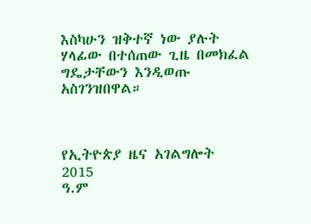እስካሁን ዝቅተኛ ነው ያሉት ሃላፊው በተሰጠው ጊዜ በመክፈል ግዴታቸውን እንዲወጡ አስገንዝበዋል።



የኢትዮጵያ ዜና አገልግሎት
2015
ዓ.ም